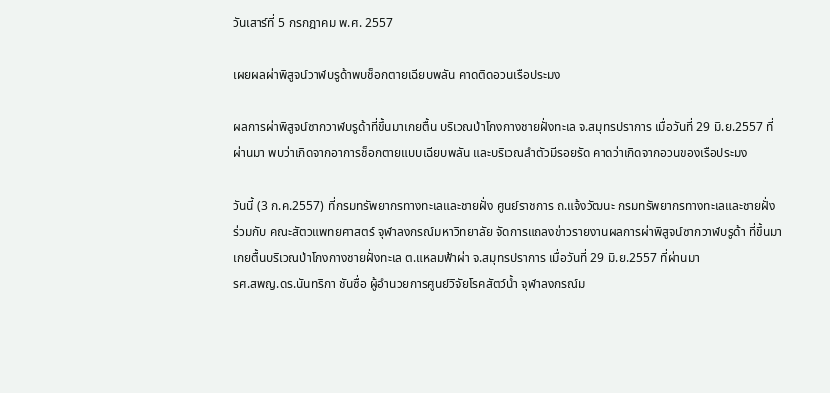วันเสาร์ที่ 5 กรกฎาคม พ.ศ. 2557

เผยผลผ่าพิสูจน์วาฬบรูด้าพบช็อกตายเฉียบพลัน คาดติดอวนเรือประมง

ผลการผ่าพิสูจน์ซากวาฬบรูด้าที่ขึ้นมาเกยตื้น บริเวณป่าโกงกางชายฝั่งทะเล จ.สมุทรปราการ เมื่อวันที่ 29 มิ.ย.2557 ที่ผ่านมา พบว่าเกิดจากอาการช็อกตายแบบเฉียบพลัน และบริเวณลำตัวมีรอยรัด คาดว่าเกิดจากอวนของเรือประมง

วันนี้ (3 ก.ค.2557) ที่กรมทรัพยากรทางทะเลและชายฝั่ง ศูนย์ราชการ ถ.แจ้งวัฒนะ กรมทรัพยากรทางทะเลและชายฝั่ง ร่วมกับ คณะสัตวแพทยศาสตร์ จุฬาลงกรณ์มหาวิทยาลัย จัดการแถลงข่าวรายงานผลการผ่าพิสูจน์ซากวาฬบรูด้า ที่ขึ้นมาเกยตื้นบริเวณป่าโกงกางชายฝั่งทะเล ต.แหลมฟ้าผ่า จ.สมุทรปราการ เมื่อวันที่ 29 มิ.ย.2557 ที่ผ่านมา
รศ.สพญ.ดร.นันทริกา ชันซื่อ ผู้อำนวยการศูนย์วิจัยโรคสัตว์น้ำ จุฬาลงกรณ์ม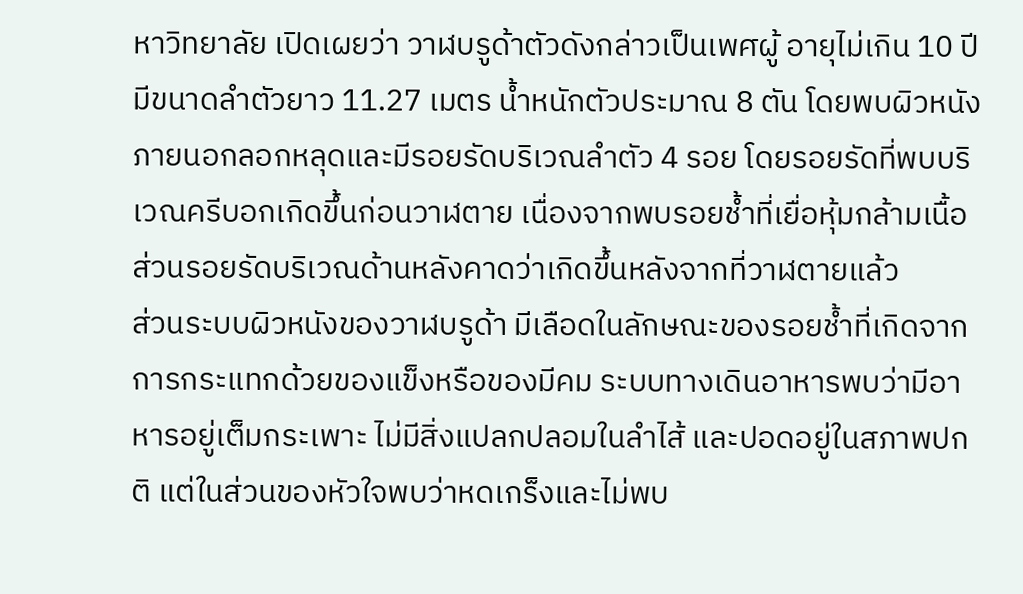หาวิทยาลัย เปิดเผยว่า วาฬบรูด้าตัวดังกล่าวเป็นเพศผู้ อายุไม่เกิน 10 ปี มีขนาดลำตัวยาว 11.27 เมตร น้ำหนักตัวประมาณ 8 ตัน โดยพบผิวหนังภายนอกลอกหลุดและมีรอยรัดบริเวณลำตัว 4 รอย โดยรอยรัดที่พบบริเวณครีบอกเกิดขึ้นก่อนวาฬตาย เนื่องจากพบรอยช้ำที่เยื่อหุ้มกล้ามเนื้อ ส่วนรอยรัดบริเวณด้านหลังคาดว่าเกิดขึ้นหลังจากที่วาฬตายแล้ว
ส่วนระบบผิวหนังของวาฬบรูด้า มีเลือดในลักษณะของรอยช้ำที่เกิดจากการกระแทกด้วยของแข็งหรือของมีคม ระบบทางเดินอาหารพบว่ามีอาหารอยู่เต็มกระเพาะ ไม่มีสิ่งแปลกปลอมในลำไส้ และปอดอยู่ในสภาพปกติ แต่ในส่วนของหัวใจพบว่าหดเกร็งและไม่พบ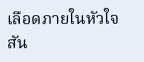เลือดภายในหัวใจ สัน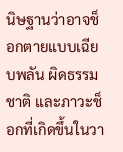นิษฐานว่าอาจช็อกตายแบบเฉียบพลัน ผิดธรรมชาติ และภาวะช็อกที่เกิดขึ้นในวา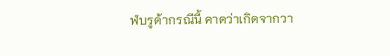ฬบรูด้ากรณีนี้ คาดว่าเกิดจากวา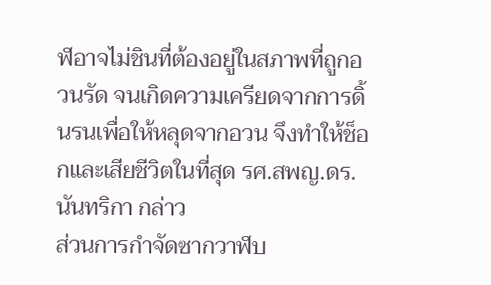ฬอาจไม่ชินที่ต้องอยู่ในสภาพที่ถูกอวนรัด จนเกิดความเครียดจากการดิ้นรนเพื่อให้หลุดจากอวน จึงทำให้ช็อกและเสียชีวิตในที่สุด รศ.สพญ.ดร.นันทริกา กล่าว
ส่วนการกำจัดซากวาฬบ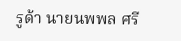รูด้า นายนพพล ศรี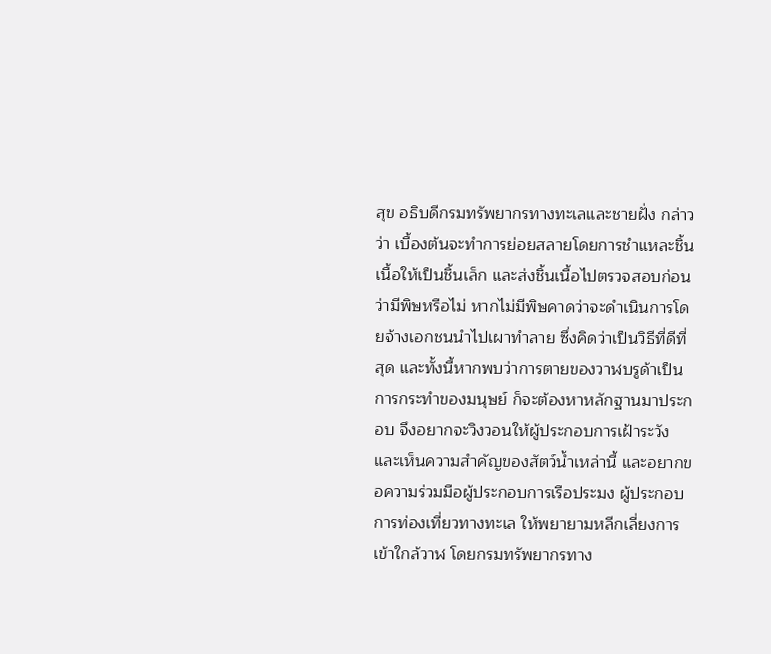สุข อธิบดีกรมทรัพยากรทางทะเลและชายฝั่ง กล่าวว่า เบื้องต้นจะทำการย่อยสลายโดยการชำแหละชิ้นเนื้อให้เป็นชิ้นเล็ก และส่งชิ้นเนื้อไปตรวจสอบก่อนว่ามีพิษหรือไม่ หากไม่มีพิษคาดว่าจะดำเนินการโดยจ้างเอกชนนำไปเผาทำลาย ซึ่งคิดว่าเป็นวิธีที่ดีที่สุด และทั้งนี้หากพบว่าการตายของวาฬบรูด้าเป็นการกระทำของมนุษย์ ก็จะต้องหาหลักฐานมาประกอบ จึงอยากจะวิงวอนให้ผู้ประกอบการเฝ้าระวังและเห็นความสำคัญของสัตว์น้ำเหล่านี้ และอยากขอความร่วมมือผู้ประกอบการเรือประมง ผู้ประกอบการท่องเที่ยวทางทะเล ให้พยายามหลีกเลี่ยงการเข้าใกล้วาฬ โดยกรมทรัพยากรทาง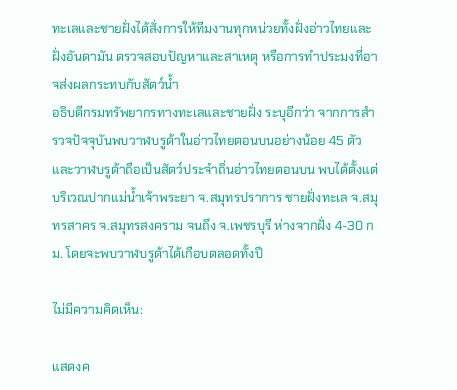ทะเลและชายฝั่งได้สั่งการให้ทีมงานทุกหน่วยทั้งฝั่งอ่าวไทยและฝั่งอันดามัน ตรวจสอบปัญหาและสาเหตุ หรือการทำประมงที่อาจส่งผลกระทบกับสัตว์น้ำ
อธิบดีกรมทรัพยากรทางทะเลและชายฝั่ง ระบุอีกว่า จากการสำรวจปัจจุบันพบวาฬบรูด้าในอ่าวไทยตอนบนอย่างน้อย 45 ตัว และวาฬบรูด้าถือเป็นสัตว์ประจำถิ่นอ่าวไทยตอนบน พบได้ตั้งแต่บริเวณปากแม่น้ำเจ้าพระยา จ.สมุทรปราการ ชายฝั่งทะเล จ.สมุทรสาคร จ.สมุทรสงคราม จนถึง จ.เพชรบุรี ห่างจากฝั่ง 4-30 กม. โดยจะพบวาฬบรูด้าได้เกือบตลอดทั้งปี

ไม่มีความคิดเห็น:

แสดงค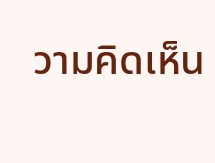วามคิดเห็น